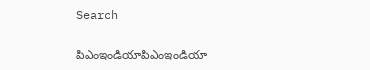Search

పిఎంఇండియాపిఎంఇండియా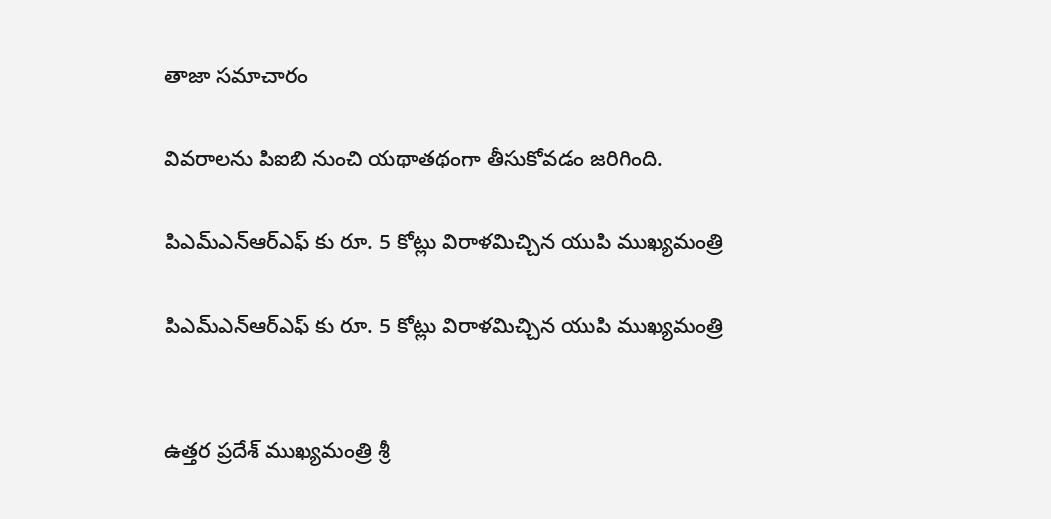తాజా స‌మాచారం

వివరాలను పిఐబి నుంచి యథాతథంగా తీసుకోవడం జరిగింది.

పిఎమ్ఎన్ఆర్ఎఫ్ కు రూ. 5 కోట్లు విరాళ‌మిచ్చిన యుపి ముఖ్య‌మంత్రి

పిఎమ్ఎన్ఆర్ఎఫ్ కు రూ. 5 కోట్లు విరాళ‌మిచ్చిన యుపి ముఖ్య‌మంత్రి


ఉత్త‌ర ప్ర‌దేశ్ ముఖ్య‌మంత్రి శ్రీ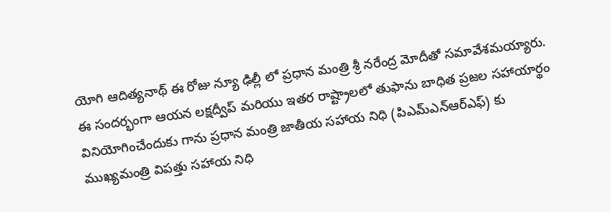యోగి ఆదిత్య‌నాథ్ ఈ రోజు న్యూ ఢిల్లీ లో ప్ర‌ధాన మంత్రి శ్రీ న‌రేంద్ర మోదీతో స‌మావేశ‌మ‌య్యారు. ఈ సంద‌ర్భంగా ఆయ‌న ల‌క్ష‌ద్వీప్ మ‌రియు ఇత‌ర రాష్ట్రాల‌లో తుఫాను బాధిత ప్ర‌జ‌ల స‌హాయార్థం వినియోగించేందుకు గాను ప్ర‌ధాన మంత్రి జాతీయ స‌హాయ నిధి (పిఎమ్ఎన్ఆర్ఎఫ్) కు ముఖ్య‌మంత్రి విప‌త్తు స‌హాయ నిధి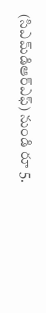(సిఎమ్‌డిఆర్ఎఫ్) నుండి రూ 5.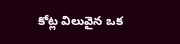కోట్ల విలువైన ఒక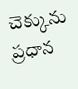చెక్కును ప్ర‌ధాన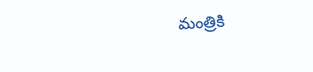మంత్రికి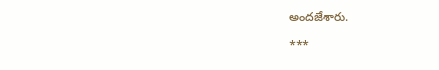అంద‌జేశారు.

***